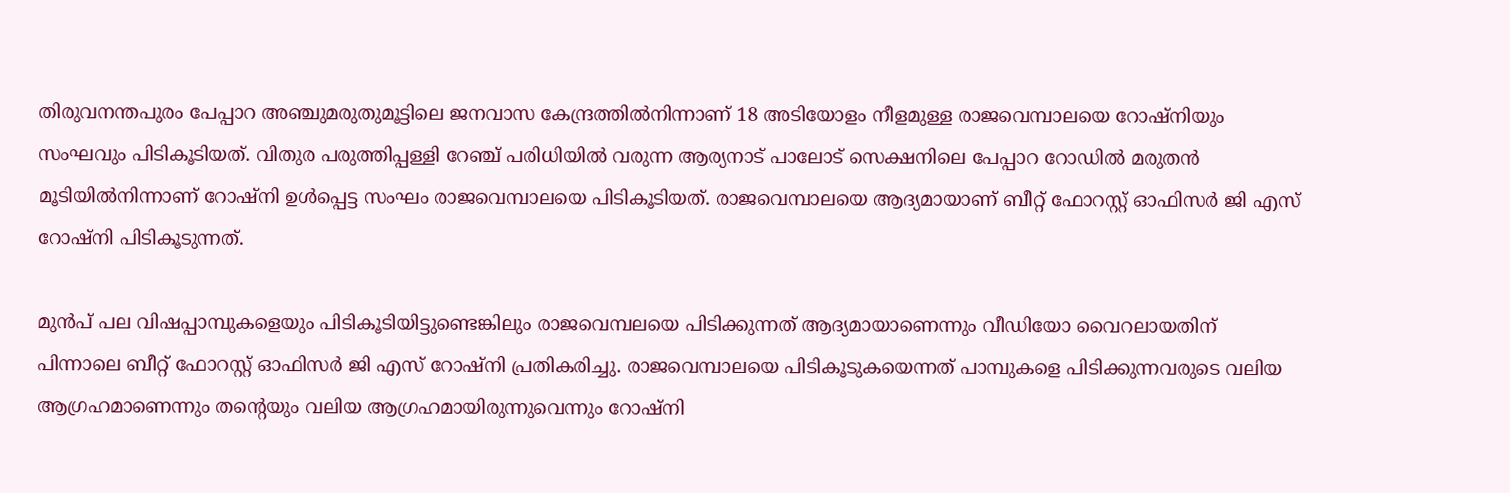തിരുവനന്തപുരം പേപ്പാറ അഞ്ചുമരുതുമൂട്ടിലെ ജനവാസ കേന്ദ്രത്തില്‍നിന്നാണ് 18 അടിയോളം നീളമുള്ള രാജവെമ്പാലയെ റോഷ്നിയും സംഘവും പിടികൂടിയത്. വിതുര പരുത്തിപ്പള്ളി റേഞ്ച് പരിധിയില്‍ വരുന്ന ആര്യനാട് പാലോട് സെക്ഷനിലെ പേപ്പാറ റോഡില്‍ മരുതന്‍ മൂടിയില്‍നിന്നാണ് റോഷ്‌നി ഉള്‍പ്പെട്ട സംഘം രാജവെമ്പാലയെ പിടികൂടിയത്. രാജവെമ്പാലയെ ആദ്യമായാണ് ബീറ്റ് ഫോറസ്റ്റ് ഓഫിസര്‍ ജി എസ് റോഷ്‌നി പിടികൂടുന്നത്.

മുന്‍പ് പല വിഷപ്പാമ്പുകളെയും പിടികൂടിയിട്ടുണ്ടെങ്കിലും രാജവെമ്പലയെ പിടിക്കുന്നത് ആദ്യമായാണെന്നും വീഡിയോ വൈറലായതിന് പിന്നാലെ ബീറ്റ് ഫോറസ്റ്റ് ഓഫിസര്‍ ജി എസ് റോഷ്‌നി പ്രതികരിച്ചു. രാജവെമ്പാലയെ പിടികൂടുകയെന്നത് പാമ്പുകളെ പിടിക്കുന്നവരുടെ വലിയ ആഗ്രഹമാണെന്നും തന്റെയും വലിയ ആഗ്രഹമായിരുന്നുവെന്നും റോഷ്നി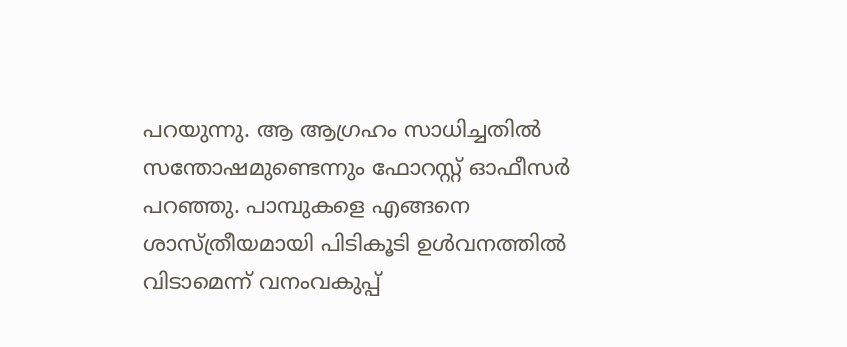പറയുന്നു. ആ ആഗ്രഹം സാധിച്ചതില്‍ സന്തോഷമുണ്ടെന്നും ഫോറസ്റ്റ് ഓഫീസര്‍ പറഞ്ഞു. പാമ്പുകളെ എങ്ങനെ ശാസ്ത്രീയമായി പിടികൂടി ഉള്‍വനത്തില്‍ വിടാമെന്ന് വനംവകുപ്പ്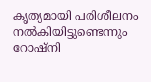കൃത്യമായി പരിശീലനം നല്‍കിയിട്ടുണ്ടെന്നും റോഷ്നി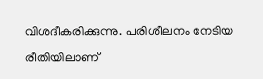വിശദീകരിക്കുന്നു. പരിശീലനം നേടിയ രീതിയിലാണ്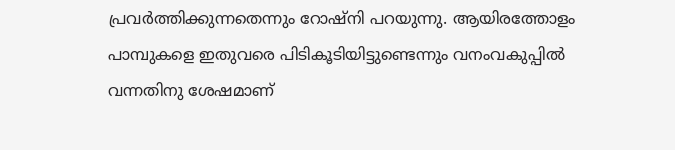പ്രവര്‍ത്തിക്കുന്നതെന്നും റോഷ്‌നി പറയുന്നു. ആയിരത്തോളം പാമ്പുകളെ ഇതുവരെ പിടികൂടിയിട്ടുണ്ടെന്നും വനംവകുപ്പില്‍ വന്നതിനു ശേഷമാണ്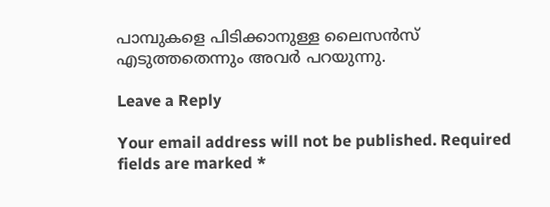പാമ്പുകളെ പിടിക്കാനുള്ള ലൈസന്‍സ് എടുത്തതെന്നും അവര്‍ പറയുന്നു.

Leave a Reply

Your email address will not be published. Required fields are marked *